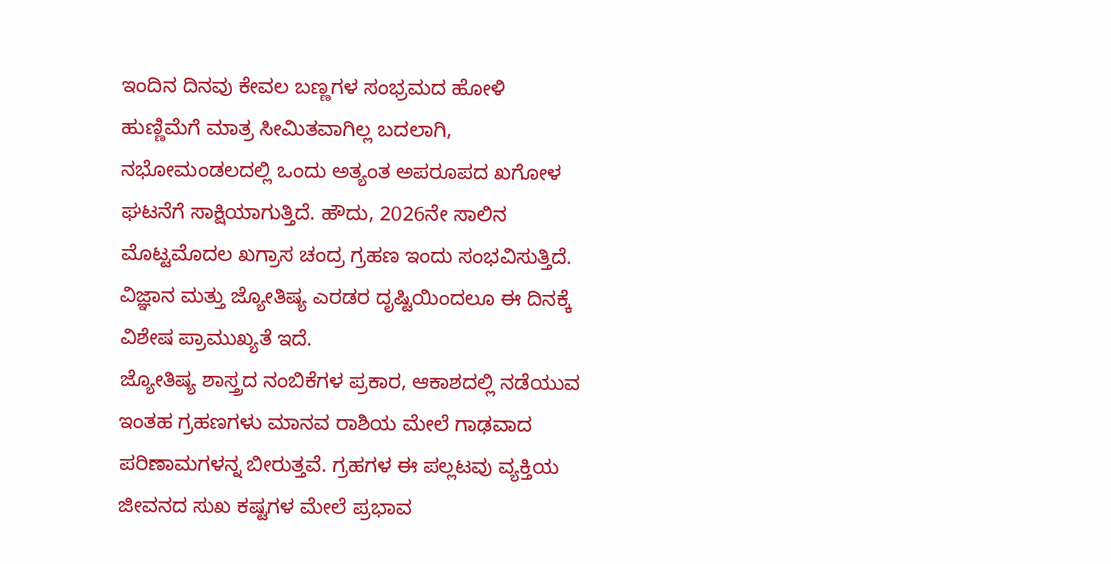ಇಂದಿನ ದಿನವು ಕೇವಲ ಬಣ್ಣಗಳ ಸಂಭ್ರಮದ ಹೋಳಿ ಹುಣ್ಣಿಮೆಗೆ ಮಾತ್ರ ಸೀಮಿತವಾಗಿಲ್ಲ ಬದಲಾಗಿ, ನಭೋಮಂಡಲದಲ್ಲಿ ಒಂದು ಅತ್ಯಂತ ಅಪರೂಪದ ಖಗೋಳ ಘಟನೆಗೆ ಸಾಕ್ಷಿಯಾಗುತ್ತಿದೆ. ಹೌದು, 2026ನೇ ಸಾಲಿನ ಮೊಟ್ಟಮೊದಲ ಖಗ್ರಾಸ ಚಂದ್ರ ಗ್ರಹಣ ಇಂದು ಸಂಭವಿಸುತ್ತಿದೆ. ವಿಜ್ಞಾನ ಮತ್ತು ಜ್ಯೋತಿಷ್ಯ ಎರಡರ ದೃಷ್ಟಿಯಿಂದಲೂ ಈ ದಿನಕ್ಕೆ ವಿಶೇಷ ಪ್ರಾಮುಖ್ಯತೆ ಇದೆ.
ಜ್ಯೋತಿಷ್ಯ ಶಾಸ್ತ್ರದ ನಂಬಿಕೆಗಳ ಪ್ರಕಾರ, ಆಕಾಶದಲ್ಲಿ ನಡೆಯುವ ಇಂತಹ ಗ್ರಹಣಗಳು ಮಾನವ ರಾಶಿಯ ಮೇಲೆ ಗಾಢವಾದ ಪರಿಣಾಮಗಳನ್ನ ಬೀರುತ್ತವೆ. ಗ್ರಹಗಳ ಈ ಪಲ್ಲಟವು ವ್ಯಕ್ತಿಯ ಜೀವನದ ಸುಖ ಕಷ್ಟಗಳ ಮೇಲೆ ಪ್ರಭಾವ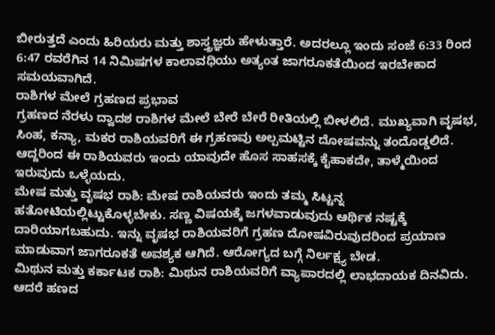ಬೀರುತ್ತದೆ ಎಂದು ಹಿರಿಯರು ಮತ್ತು ಶಾಸ್ತ್ರಜ್ಞರು ಹೇಳುತ್ತಾರೆ. ಅದರಲ್ಲೂ ಇಂದು ಸಂಜೆ 6:33 ರಿಂದ 6:47 ರವರೆಗಿನ 14 ನಿಮಿಷಗಳ ಕಾಲಾವಧಿಯು ಅತ್ಯಂತ ಜಾಗರೂಕತೆಯಿಂದ ಇರಬೇಕಾದ ಸಮಯವಾಗಿದೆ.
ರಾಶಿಗಳ ಮೇಲೆ ಗ್ರಹಣದ ಪ್ರಭಾವ
ಗ್ರಹಣದ ನೆರಳು ದ್ವಾದಶ ರಾಶಿಗಳ ಮೇಲೆ ಬೇರೆ ಬೇರೆ ರೀತಿಯಲ್ಲಿ ಬೀಳಲಿದೆ. ಮುಖ್ಯವಾಗಿ ವೃಷಭ, ಸಿಂಹ, ಕನ್ಯಾ, ಮಕರ ರಾಶಿಯವರಿಗೆ ಈ ಗ್ರಹಣವು ಅಲ್ಪಮಟ್ಟಿನ ದೋಷವನ್ನು ತಂದೊಡ್ಡಲಿದೆ. ಆದ್ದರಿಂದ ಈ ರಾಶಿಯವರು ಇಂದು ಯಾವುದೇ ಹೊಸ ಸಾಹಸಕ್ಕೆ ಕೈಹಾಕದೇ, ತಾಳ್ಮೆಯಿಂದ ಇರುವುದು ಒಳ್ಳೆಯದು.
ಮೇಷ ಮತ್ತು ವೃಷಭ ರಾಶಿ: ಮೇಷ ರಾಶಿಯವರು ಇಂದು ತಮ್ಮ ಸಿಟ್ಟನ್ನ ಹತೋಟಿಯಲ್ಲಿಟ್ಟುಕೊಳ್ಳಬೇಕು. ಸಣ್ಣ ವಿಷಯಕ್ಕೆ ಜಗಳವಾಡುವುದು ಆರ್ಥಿಕ ನಷ್ಟಕ್ಕೆ ದಾರಿಯಾಗಬಹುದು. ಇನ್ನು ವೃಷಭ ರಾಶಿಯವರಿಗೆ ಗ್ರಹಣ ದೋಷವಿರುವುದರಿಂದ ಪ್ರಯಾಣ ಮಾಡುವಾಗ ಜಾಗರೂಕತೆ ಅವಶ್ಯಕ ಆಗಿದೆ. ಆರೋಗ್ಯದ ಬಗ್ಗೆ ನಿರ್ಲಕ್ಷ್ಯ ಬೇಡ.
ಮಿಥುನ ಮತ್ತು ಕರ್ಕಾಟಕ ರಾಶಿ: ಮಿಥುನ ರಾಶಿಯವರಿಗೆ ವ್ಯಾಪಾರದಲ್ಲಿ ಲಾಭದಾಯಕ ದಿನವಿದು. ಆದರೆ ಹಣದ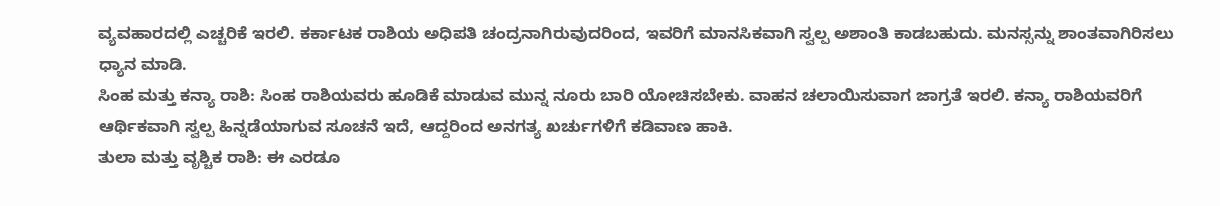ವ್ಯವಹಾರದಲ್ಲಿ ಎಚ್ಚರಿಕೆ ಇರಲಿ. ಕರ್ಕಾಟಕ ರಾಶಿಯ ಅಧಿಪತಿ ಚಂದ್ರನಾಗಿರುವುದರಿಂದ, ಇವರಿಗೆ ಮಾನಸಿಕವಾಗಿ ಸ್ವಲ್ಪ ಅಶಾಂತಿ ಕಾಡಬಹುದು. ಮನಸ್ಸನ್ನು ಶಾಂತವಾಗಿರಿಸಲು ಧ್ಯಾನ ಮಾಡಿ.
ಸಿಂಹ ಮತ್ತು ಕನ್ಯಾ ರಾಶಿ: ಸಿಂಹ ರಾಶಿಯವರು ಹೂಡಿಕೆ ಮಾಡುವ ಮುನ್ನ ನೂರು ಬಾರಿ ಯೋಚಿಸಬೇಕು. ವಾಹನ ಚಲಾಯಿಸುವಾಗ ಜಾಗ್ರತೆ ಇರಲಿ. ಕನ್ಯಾ ರಾಶಿಯವರಿಗೆ ಆರ್ಥಿಕವಾಗಿ ಸ್ವಲ್ಪ ಹಿನ್ನಡೆಯಾಗುವ ಸೂಚನೆ ಇದೆ, ಆದ್ದರಿಂದ ಅನಗತ್ಯ ಖರ್ಚುಗಳಿಗೆ ಕಡಿವಾಣ ಹಾಕಿ.
ತುಲಾ ಮತ್ತು ವೃಶ್ಚಿಕ ರಾಶಿ: ಈ ಎರಡೂ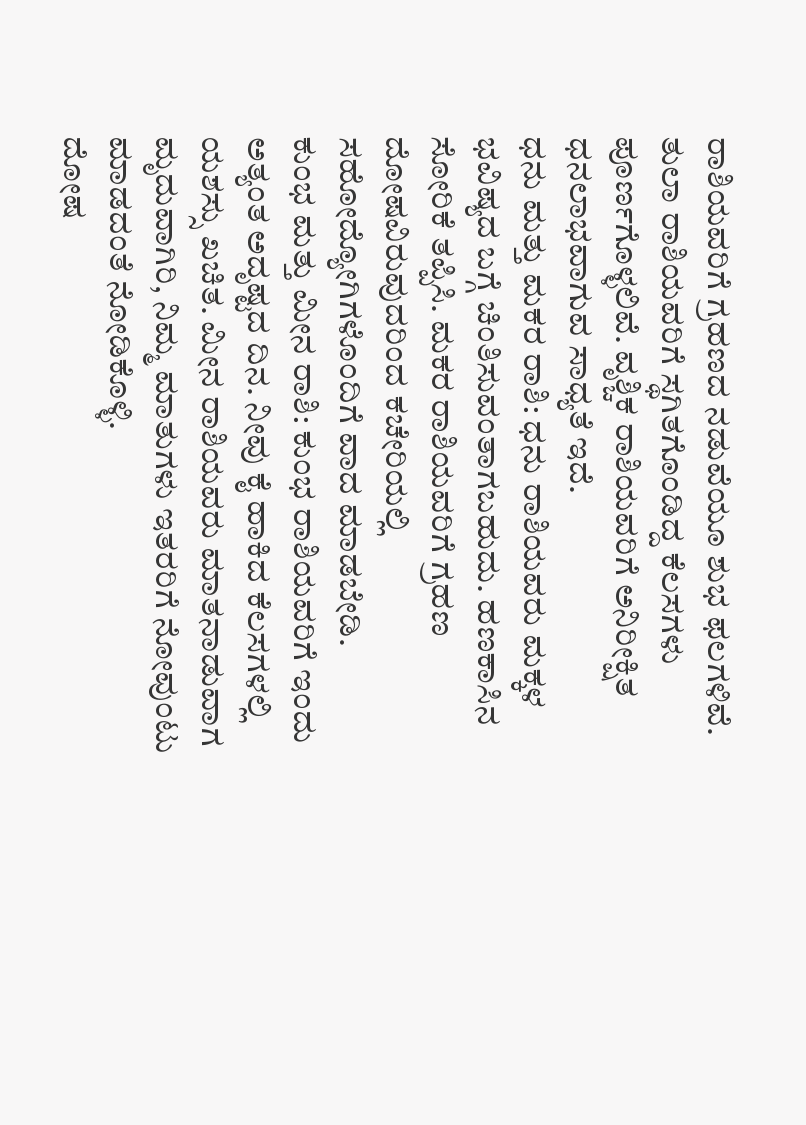ರಾಶಿಯವರಿಗೆ ಗ್ರಹಣದ ನಡುವೆಯೂ ಶುಭ ಫಲಗಳಿವೆ. ತುಲಾ ರಾಶಿಯವರಿಗೆ ಸ್ಥಗಿತಗೊಂಡಿದ್ದ ಕೆಲಸಗಳು ಪೂರ್ಣಗೊಳ್ಳಲಿವೆ. ವೃಶ್ಚಿಕ ರಾಶಿಯವರಿಗೆ ಅನಿರೀಕ್ಷಿತ ಧನಲಾಭವಾಗುವ ಸಾಧ್ಯತೆ ಇದೆ.
ಧನು ಮತ್ತು ಮಕರ ರಾಶಿ: ಧನು ರಾಶಿಯವರು ಮಕ್ಕಳ ಭವಿಷ್ಯದ ಬಗ್ಗೆ ಚಿಂತಿಸುವಂತಾಗಬಹುದು. ಹಣಕಾಸಿನ ಸೋರಿಕೆ ತಪ್ಪಿಸಿ. ಮಕರ ರಾಶಿಯವರಿಗೆ ಗ್ರಹಣ ದೋಷವಿರುವುದರಿಂದ ಕಚೇರಿಯಲ್ಲಿ ಸಹೋದ್ಯೋಗಿಗಳೊಂದಿಗೆ ವಾದ ಮಾಡಬೇಡಿ.
ಕುಂಭ ಮತ್ತು ಮೀನ ರಾಶಿ: ಕುಂಭ ರಾಶಿಯವರಿಗೆ ಇಂದು ಅತ್ಯಂತ ಅದೃಷ್ಟದ ದಿನ. ನೀವು ಕೈ ಹಾಕಿದ ಕೆಲಸಗಳಲ್ಲಿ ಯಶಸ್ಸು ಖಚಿತ. ಮೀನ ರಾಶಿಯವರು ಮಾತನಾಡುವಾಗ ಮೃದುವಾಗಿರಿ, ನಿಮ್ಮ ಮಾತುಗಳು ಇತರರಿಗೆ ನೋವುಂಟು ಮಾಡದಂತೆ ನೋಡಿಕೊಳ್ಳಿ.
ದೋಷ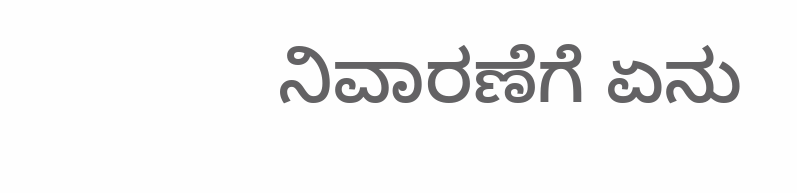ನಿವಾರಣೆಗೆ ಏನು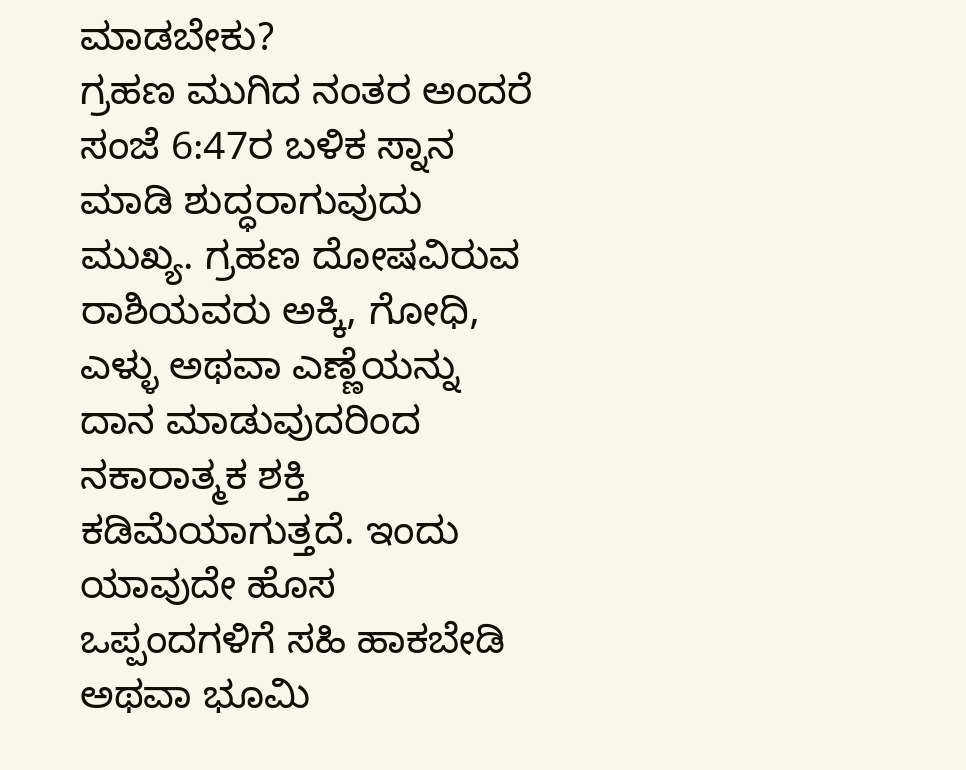ಮಾಡಬೇಕು?
ಗ್ರಹಣ ಮುಗಿದ ನಂತರ ಅಂದರೆ ಸಂಜೆ 6:47ರ ಬಳಿಕ ಸ್ನಾನ ಮಾಡಿ ಶುದ್ಧರಾಗುವುದು ಮುಖ್ಯ. ಗ್ರಹಣ ದೋಷವಿರುವ ರಾಶಿಯವರು ಅಕ್ಕಿ, ಗೋಧಿ, ಎಳ್ಳು ಅಥವಾ ಎಣ್ಣೆಯನ್ನು ದಾನ ಮಾಡುವುದರಿಂದ ನಕಾರಾತ್ಮಕ ಶಕ್ತಿ ಕಡಿಮೆಯಾಗುತ್ತದೆ. ಇಂದು ಯಾವುದೇ ಹೊಸ ಒಪ್ಪಂದಗಳಿಗೆ ಸಹಿ ಹಾಕಬೇಡಿ ಅಥವಾ ಭೂಮಿ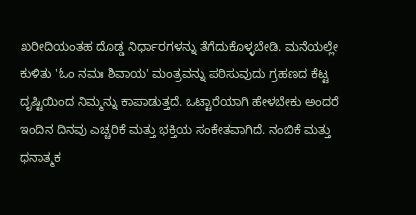ಖರೀದಿಯಂತಹ ದೊಡ್ಡ ನಿರ್ಧಾರಗಳನ್ನು ತೆಗೆದುಕೊಳ್ಳಬೇಡಿ. ಮನೆಯಲ್ಲೇ ಕುಳಿತು 'ಓಂ ನಮಃ ಶಿವಾಯ' ಮಂತ್ರವನ್ನು ಪಠಿಸುವುದು ಗ್ರಹಣದ ಕೆಟ್ಟ ದೃಷ್ಟಿಯಿಂದ ನಿಮ್ಮನ್ನು ಕಾಪಾಡುತ್ತದೆ. ಒಟ್ಟಾರೆಯಾಗಿ ಹೇಳಬೇಕು ಅಂದರೆ ಇಂದಿನ ದಿನವು ಎಚ್ಚರಿಕೆ ಮತ್ತು ಭಕ್ತಿಯ ಸಂಕೇತವಾಗಿದೆ. ನಂಬಿಕೆ ಮತ್ತು ಧನಾತ್ಮಕ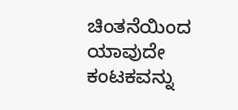ಚಿಂತನೆಯಿಂದ ಯಾವುದೇ ಕಂಟಕವನ್ನು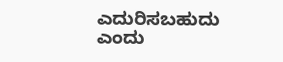ಎದುರಿಸಬಹುದು ಎಂದು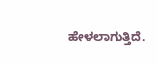ಹೇಳಲಾಗುತ್ತಿದೆ.